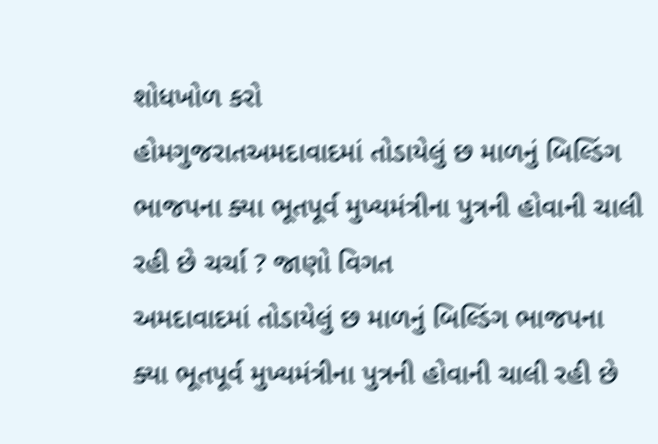શોધખોળ કરો
હોમગુજરાતઅમદાવાદમાં તોડાયેલું છ માળનું બિલ્ડિંગ ભાજપના ક્યા ભૂતપૂર્વ મુખ્યમંત્રીના પુત્રની હોવાની ચાલી રહી છે ચર્ચા ? જાણો વિગત
અમદાવાદમાં તોડાયેલું છ માળનું બિલ્ડિંગ ભાજપના ક્યા ભૂતપૂર્વ મુખ્યમંત્રીના પુત્રની હોવાની ચાલી રહી છે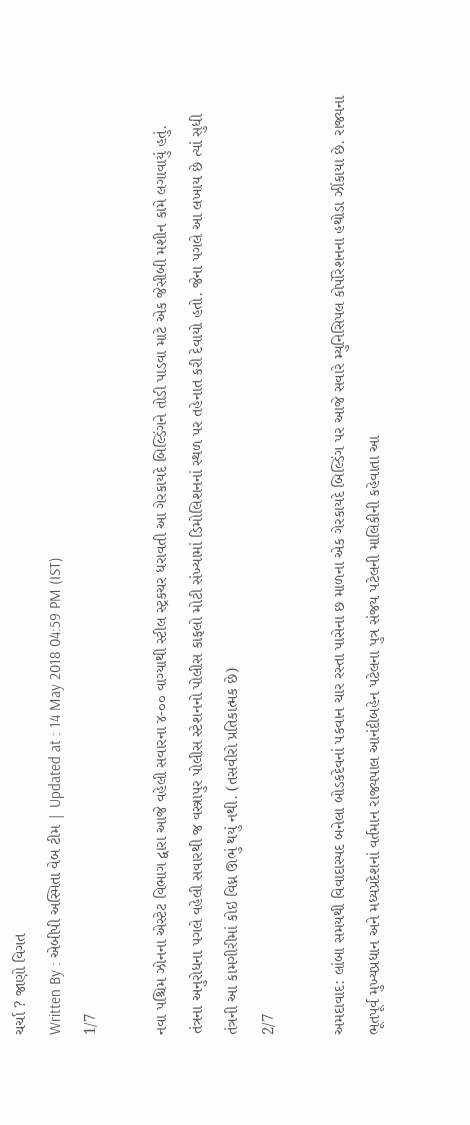ચર્ચા ? જાણો વિગત
Written By : એબીપી અસ્મિતા વેબ ટીમ | Updated at : 14 May 2018 04:59 PM (IST)
1/7

નવા પશ્ચિમ ઝોનના એસ્ટેટ વિભાગ દ્વારા આજે વહેલી સવારના ૪-૦૦ વાગ્યાથી સ્ટીલ સ્ટ્રકચર ધરાવતી આ ગેરકાયદે બિલ્ડિંગને તોડી પાડવા માટે એક જેસીબી મશીન કામે લગાવાયું હતું. તંત્રના અનુરોધના પગલે વહેલી સવારથી જ વસ્ત્રાપુર પોલીસ સ્ટેશનનો પોલીસ કાફલો મોટી સંખ્યામાં ડિમોલિશનનાં સ્થળ પર તહેનાત કરી દેવાયો હતો. જેના પગલે આ લખાય છે ત્યાં સુધી તંત્રની આ કામગીરીમાં કોઇ વિઘ્ન ઊભું થયું નથી. (તસવીરો પ્રતિકાત્મક છે)
2/7

અમદાવાદ: લાંબા સમયથી વિવાદાસ્પદ બનેલા બોડકદેવનાં પકવાન ચાર રસ્તા પાસેના છ માળના એક ગેરકાયદે બિલ્ડિંગ પર આજે સવારે મ્યુનિસિપલ કોર્પોરેશનના હથોડા ઝીંકાયા છે. રાજ્યના ભૂતપૂર્વ મુખ્યપ્રધાન અને મધ્યપ્રદેશનાં વર્તમાન રાજ્યપાલ આનંદીબહેન પટેલના પુત્ર સંજય પટેલની માલિકીની કહેવાતા આ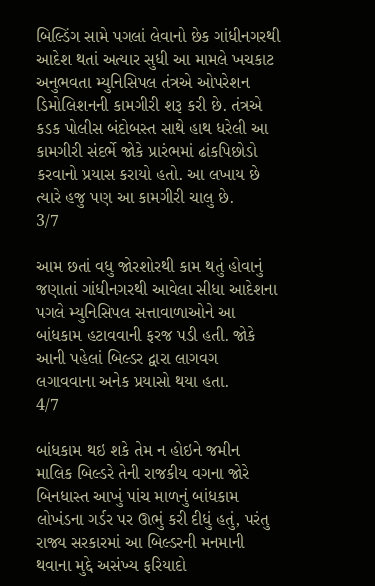બિલ્ડિંગ સામે પગલાં લેવાનો છેક ગાંધીનગરથી આદેશ થતાં અત્યાર સુધી આ મામલે ખચકાટ અનુભવતા મ્યુનિસિપલ તંત્રએ ઓપરેશન ડિમોલિશનની કામગીરી શરૂ કરી છે. તંત્રએ કડક પોલીસ બંદોબસ્ત સાથે હાથ ધરેલી આ કામગીરી સંદર્ભે જોકે પ્રારંભમાં ઢાંકપિછોડો કરવાનો પ્રયાસ કરાયો હતો. આ લખાય છે ત્યારે હજુ પણ આ કામગીરી ચાલુ છે.
3/7

આમ છતાં વધુ જોરશોરથી કામ થતું હોવાનું જણાતાં ગાંધીનગરથી આવેલા સીધા આદેશના પગલે મ્યુનિસિપલ સત્તાવાળાઓને આ બાંધકામ હટાવવાની ફરજ પડી હતી. જોકે આની પહેલાં બિલ્ડર દ્વારા લાગવગ લગાવવાના અનેક પ્રયાસો થયા હતા.
4/7

બાંધકામ થઇ શકે તેમ ન હોઇને જમીન માલિક બિલ્ડરે તેની રાજકીય વગના જોરે બિનધાસ્ત આખું પાંચ માળનું બાંધકામ લોખંડના ગર્ડર પર ઊભું કરી દીધું હતું, પરંતુ રાજ્ય સરકારમાં આ બિલ્ડરની મનમાની થવાના મુદ્દે અસંખ્ય ફરિયાદો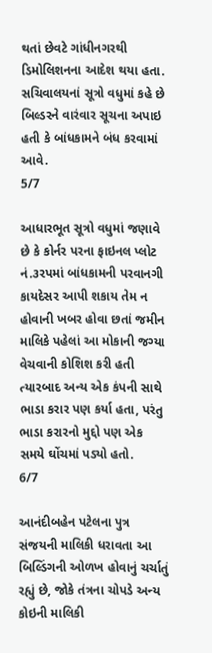થતાં છેવટે ગાંધીનગરથી ડિમોલિશનના આદેશ થયા હતા. સચિવાલયનાં સૂત્રો વધુમાં કહે છે બિલ્ડરને વારંવાર સૂચના અપાઇ હતી કે બાંધકામને બંધ કરવામાં આવે.
5/7

આધારભૂત સૂત્રો વધુમાં જણાવે છે કે કોર્નર પરના ફાઇનલ પ્લોટ નં.૩રપમાં બાંધકામની પરવાનગી કાયદેસર આપી શકાય તેમ ન હોવાની ખબર હોવા છતાં જમીન માલિકે પહેલાં આ મોકાની જગ્યા વેચવાની કોશિશ કરી હતી ત્યારબાદ અન્ય એક કંપની સાથે ભાડા કરાર પણ કર્યા હતા, પરંતુ ભાડા કરારનો મુદ્દો પણ એક સમયે ઘોંચમાં પડ્યો હતો.
6/7

આનંદીબહેન પટેલના પુત્ર સંજયની માલિકી ધરાવતા આ બિલ્ડિંગની ઓળખ હોવાનું ચર્ચાતું રહ્યું છે, જોકે તંત્રના ચોપડે અન્ય કોઇની માલિકી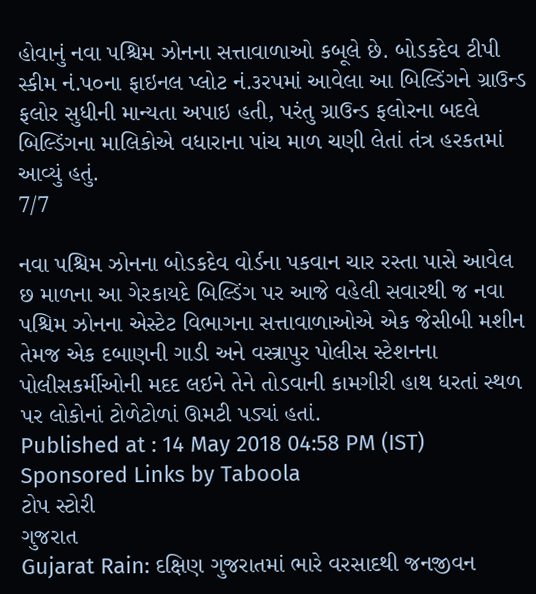હોવાનું નવા પશ્ચિમ ઝોનના સત્તાવાળાઓ કબૂલે છે. બોડકદેવ ટીપી સ્કીમ નં.પ૦ના ફાઇનલ પ્લોટ નં.૩રપમાં આવેલા આ બિલ્ડિંગને ગ્રાઉન્ડ ફલોર સુધીની માન્યતા અપાઇ હતી, પરંતુ ગ્રાઉન્ડ ફલોરના બદલે બિલ્ડિંગના માલિકોએ વધારાના પાંચ માળ ચણી લેતાં તંત્ર હરકતમાં આવ્યું હતું.
7/7

નવા પશ્ચિમ ઝોનના બોડકદેવ વોર્ડના પકવાન ચાર રસ્તા પાસે આવેલ છ માળના આ ગેરકાયદે બિલ્ડિંગ પર આજે વહેલી સવારથી જ નવા પશ્ચિમ ઝોનના એસ્ટેટ વિભાગના સત્તાવાળાઓએ એક જેસીબી મશીન તેમજ એક દબાણની ગાડી અને વસ્ત્રાપુર પોલીસ સ્ટેશનના પોલીસકર્મીઓની મદદ લઇને તેને તોડવાની કામગીરી હાથ ધરતાં સ્થળ પર લોકોનાં ટોળેટોળાં ઊમટી પડ્યાં હતાં.
Published at : 14 May 2018 04:58 PM (IST)
Sponsored Links by Taboola
ટોપ સ્ટોરી
ગુજરાત
Gujarat Rain: દક્ષિણ ગુજરાતમાં ભારે વરસાદથી જનજીવન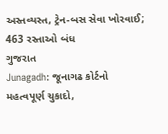અસ્તવ્યસ્ત, ટ્રેન-બસ સેવા ખોરવાઈ; 463 રસ્તાઓ બંધ
ગુજરાત
Junagadh: જૂનાગઢ કોર્ટનો મહત્વપૂર્ણ ચુકાદો,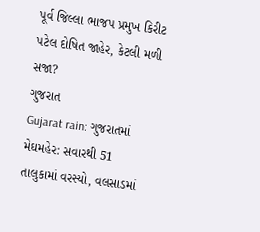પૂર્વ જિલ્લા ભાજપ પ્રમુખ કિરીટ પટેલ દોષિત જાહેર, કેટલી મળી સજા?
ગુજરાત
Gujarat rain: ગુજરાતમાં મેઘમહેર: સવારથી 51 તાલુકામાં વરસ્યો, વલસાડમાં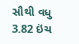સૌથી વધુ 3.82 ઇંચ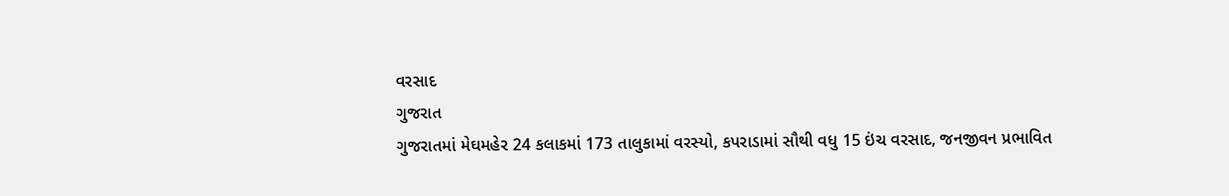વરસાદ
ગુજરાત
ગુજરાતમાં મેઘમહેર 24 કલાકમાં 173 તાલુકામાં વરસ્યો, કપરાડામાં સૌથી વધુ 15 ઇંચ વરસાદ, જનજીવન પ્રભાવિત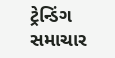ટ્રેન્ડિંગ સમાચાર